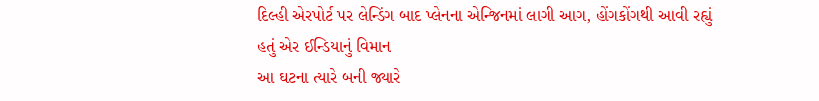દિલ્હી એરપોર્ટ પર લેન્ડિંગ બાદ પ્લેનના એન્જિનમાં લાગી આગ, હોંગકોંગથી આવી રહ્યું હતું એર ઈન્ડિયાનું વિમાન
આ ઘટના ત્યારે બની જ્યારે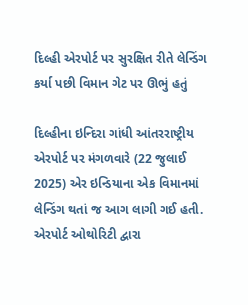દિલ્હી એરપોર્ટ પર સુરક્ષિત રીતે લેન્ડિંગ કર્યા પછી વિમાન ગેટ પર ઊભું હતું

દિલ્હીના ઇન્દિરા ગાંધી આંતરરાષ્ટ્રીય એરપોર્ટ પર મંગળવારે (22 જુલાઈ 2025) એર ઇન્ડિયાના એક વિમાનમાં લેન્ડિંગ થતાં જ આગ લાગી ગઈ હતી. એરપોર્ટ ઓથોરિટી દ્વારા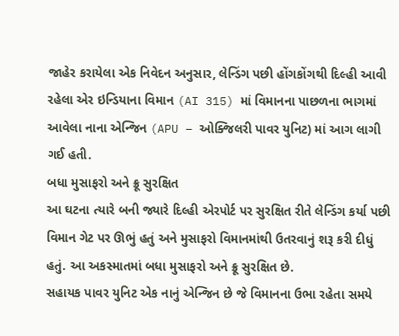જાહેર કરાયેલા એક નિવેદન અનુસાર, લેન્ડિંગ પછી હોંગકોંગથી દિલ્હી આવી રહેલા એર ઇન્ડિયાના વિમાન (AI 315) માં વિમાનના પાછળના ભાગમાં આવેલા નાના એન્જિન (APU – ઓક્જિલરી પાવર યુનિટ) માં આગ લાગી ગઈ હતી.
બધા મુસાફરો અને ક્રૂ સુરક્ષિત
આ ઘટના ત્યારે બની જ્યારે દિલ્હી એરપોર્ટ પર સુરક્ષિત રીતે લેન્ડિંગ કર્યા પછી વિમાન ગેટ પર ઊભું હતું અને મુસાફરો વિમાનમાંથી ઉતરવાનું શરૂ કરી દીધું હતું. આ અકસ્માતમાં બધા મુસાફરો અને ક્રૂ સુરક્ષિત છે.
સહાયક પાવર યુનિટ એક નાનું એન્જિન છે જે વિમાનના ઉભા રહેતા સમયે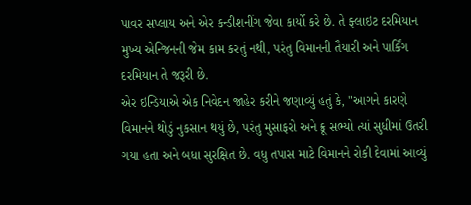પાવર સપ્લાય અને એર કન્ડીશનીંગ જેવા કાર્યો કરે છે. તે ફ્લાઇટ દરમિયાન મુખ્ય એન્જિનની જેમ કામ કરતું નથી, પરંતુ વિમાનની તૈયારી અને પાર્કિંગ દરમિયાન તે જરૂરી છે.
એર ઇન્ડિયાએ એક નિવેદન જાહેર કરીને જણાવ્યું હતું કે, "આગને કારણે વિમાનને થોડું નુકસાન થયું છે, પરંતુ મુસાફરો અને ક્રૂ સભ્યો ત્યાં સુધીમાં ઉતરી ગયા હતા અને બધા સુરક્ષિત છે. વધુ તપાસ માટે વિમાનને રોકી દેવામાં આવ્યું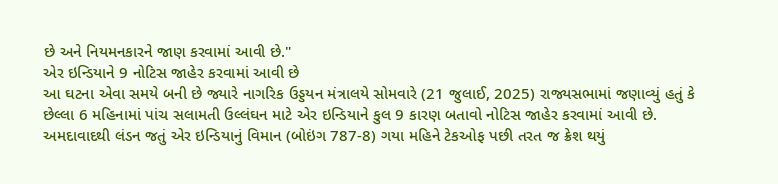છે અને નિયમનકારને જાણ કરવામાં આવી છે."
એર ઇન્ડિયાને 9 નોટિસ જાહેર કરવામાં આવી છે
આ ઘટના એવા સમયે બની છે જ્યારે નાગરિક ઉડ્ડયન મંત્રાલયે સોમવારે (21 જુલાઈ, 2025) રાજ્યસભામાં જણાવ્યું હતું કે છેલ્લા 6 મહિનામાં પાંચ સલામતી ઉલ્લંઘન માટે એર ઇન્ડિયાને કુલ 9 કારણ બતાવો નોટિસ જાહેર કરવામાં આવી છે.
અમદાવાદથી લંડન જતું એર ઇન્ડિયાનું વિમાન (બોઇંગ 787-8) ગયા મહિને ટેકઓફ પછી તરત જ ક્રેશ થયું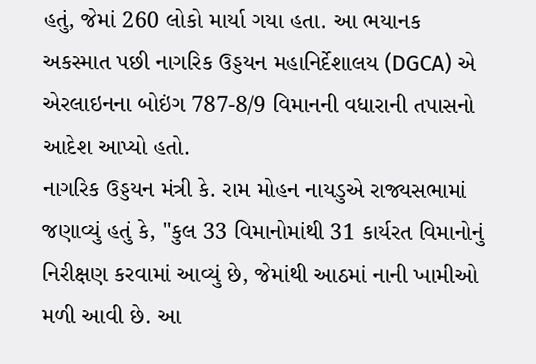હતું, જેમાં 260 લોકો માર્યા ગયા હતા. આ ભયાનક અકસ્માત પછી નાગરિક ઉડ્ડયન મહાનિર્દેશાલય (DGCA) એ એરલાઇનના બોઇંગ 787-8/9 વિમાનની વધારાની તપાસનો આદેશ આપ્યો હતો.
નાગરિક ઉડ્ડયન મંત્રી કે. રામ મોહન નાયડુએ રાજ્યસભામાં જણાવ્યું હતું કે, "કુલ 33 વિમાનોમાંથી 31 કાર્યરત વિમાનોનું નિરીક્ષણ કરવામાં આવ્યું છે, જેમાંથી આઠમાં નાની ખામીઓ મળી આવી છે. આ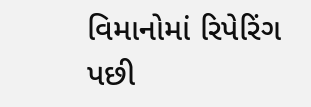વિમાનોમાં રિપેરિંગ પછી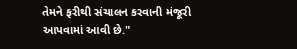તેમને ફરીથી સંચાલન કરવાની મંજૂરી આપવામાં આવી છે."